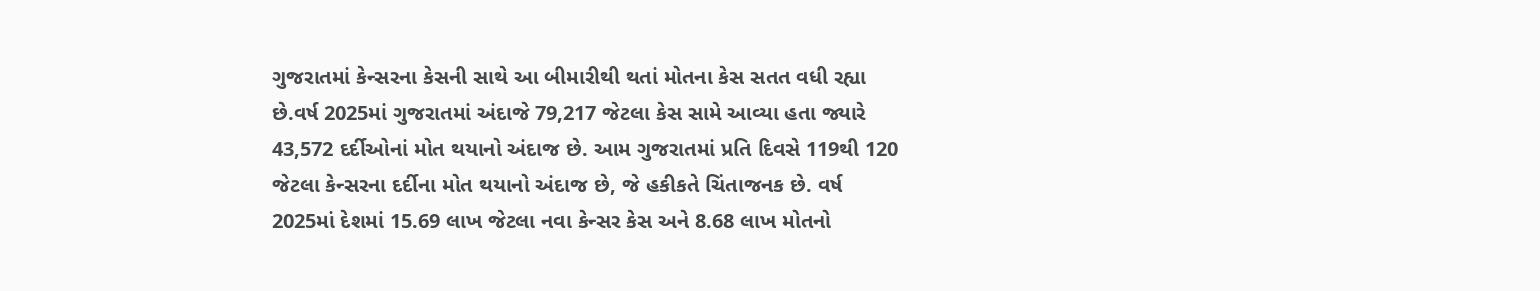ગુજરાતમાં કેન્સરના કેસની સાથે આ બીમારીથી થતાં મોતના કેસ સતત વધી રહ્યા છે.વર્ષ 2025માં ગુજરાતમાં અંદાજે 79,217 જેટલા કેસ સામે આવ્યા હતા જ્યારે 43,572 દર્દીઓનાં મોત થયાનો અંદાજ છે. આમ ગુજરાતમાં પ્રતિ દિવસે 119થી 120 જેટલા કેન્સરના દર્દીના મોત થયાનો અંદાજ છે, જે હકીકતે ચિંતાજનક છે. વર્ષ 2025માં દેશમાં 15.69 લાખ જેટલા નવા કેન્સર કેસ અને 8.68 લાખ મોતનો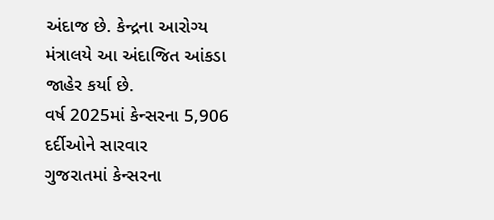અંદાજ છે. કેન્દ્રના આરોગ્ય મંત્રાલયે આ અંદાજિત આંકડા જાહેર કર્યા છે.
વર્ષ 2025માં કેન્સરના 5,906 દર્દીઓને સારવાર
ગુજરાતમાં કેન્સરના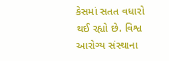કેસમાં સતત વધારો થઈ રહ્યો છે. વિશ્વ આરોગ્ય સંસ્થાના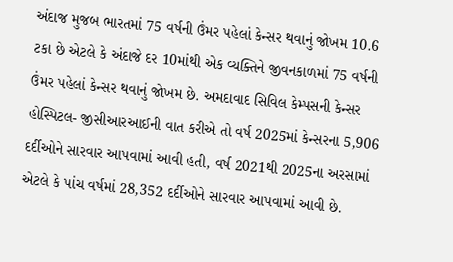અંદાજ મુજબ ભારતમાં 75 વર્ષની ઉંમર પહેલાં કેન્સર થવાનું જોખમ 10.6 ટકા છે એટલે કે અંદાજે દર 10માંથી એક વ્યક્તિને જીવનકાળમાં 75 વર્ષની ઉંમર પહેલાં કેન્સર થવાનું જોખમ છે. અમદાવાદ સિવિલ કેમ્પસની કેન્સર હોસ્પિટલ- જીસીઆરઆઈની વાત કરીએ તો વર્ષ 2025માં કેન્સરના 5,906 દર્દીઓને સારવાર આપવામાં આવી હતી, વર્ષ 2021થી 2025ના અરસામાં એટલે કે પાંચ વર્ષમાં 28,352 દર્દીઓને સારવાર આપવામાં આવી છે.